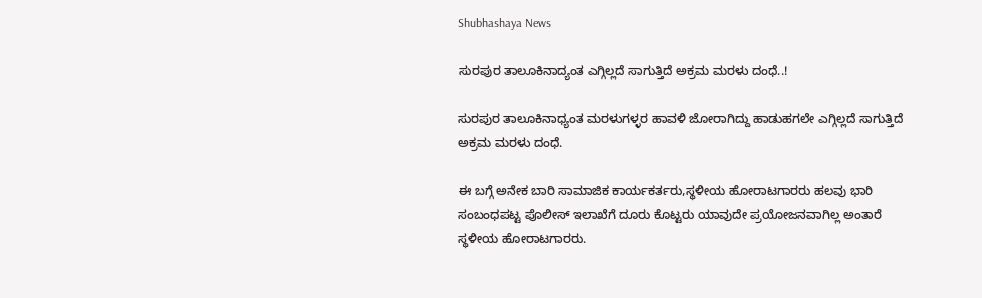Shubhashaya News

ಸುರಪುರ ತಾಲೂಕಿನಾದ್ಯಂತ ಎಗ್ಗಿಲ್ಲದೆ ಸಾಗುತ್ತಿದೆ ಅಕ್ರಮ ಮರಳು ದಂಧೆ..!

ಸುರಪುರ ತಾಲೂಕಿನಾಧ್ಯಂತ ಮರಳುಗಳ್ಳರ ಹಾವಳಿ ಜೋರಾಗಿದ್ದು ಹಾಡುಹಗಲೇ ಎಗ್ಗಿಲ್ಲದೆ ಸಾಗುತ್ತಿದೆ ಅಕ್ರಮ ಮರಳು ದಂಧೆ.

ಈ ಬಗ್ಗೆ ಅನೇಕ ಬಾರಿ ಸಾಮಾಜಿಕ ಕಾರ್ಯಕರ್ತರು,ಸ್ಥಳೀಯ ಹೋರಾಟಗಾರರು ಹಲವು ಭಾರಿ ಸಂಬಂಧಪಟ್ಟ ಪೊಲೀಸ್ ಇಲಾಖೆಗೆ ದೂರು ಕೊಟ್ಟರು ಯಾವುದೇ ಪ್ರಯೋಜನವಾಗಿಲ್ಲ ಅಂತಾರೆ ಸ್ಥಳೀಯ ಹೋರಾಟಗಾರರು.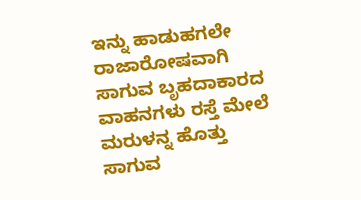ಇನ್ನು ಹಾಡುಹಗಲೇ ರಾಜಾರೋಷವಾಗಿ ಸಾಗುವ ಬೃಹದಾಕಾರದ ವಾಹನಗಳು ರಸ್ತೆ ಮೇಲೆ ಮರುಳನ್ನ ಹೊತ್ತು ಸಾಗುವ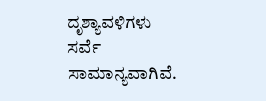ದೃಶ್ಯಾವಳಿಗಳು ಸರ್ವೆ ಸಾಮಾನ್ಯವಾಗಿವೆ.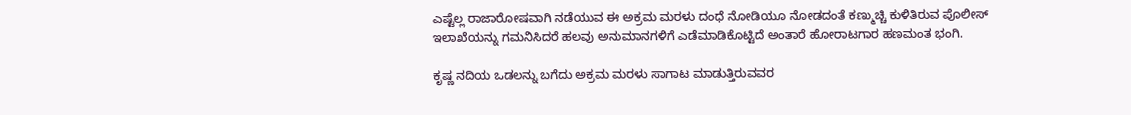ಎಷ್ಟೆಲ್ಲ ರಾಜಾರೋಷವಾಗಿ ನಡೆಯುವ ಈ ಅಕ್ರಮ ಮರಳು ದಂಧೆ ನೋಡಿಯೂ ನೋಡದಂತೆ ಕಣ್ಮುಚ್ಚಿ ಕುಳಿತಿರುವ ಪೊಲೀಸ್ ಇಲಾಖೆಯನ್ನು ಗಮನಿಸಿದರೆ ಹಲವು ಅನುಮಾನಗಳಿಗೆ ಎಡೆಮಾಡಿಕೊಟ್ಟಿದೆ ಅಂತಾರೆ ಹೋರಾಟಗಾರ ಹಣಮಂತ ಭಂಗಿ.

ಕೃಷ್ಣ ನದಿಯ ಒಡಲನ್ನು ಬಗೆದು ಅಕ್ರಮ ಮರಳು ಸಾಗಾಟ ಮಾಡುತ್ತಿರುವವರ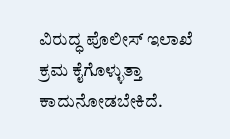ವಿರುದ್ಧ ಪೊಲೀಸ್ ಇಲಾಖೆ ಕ್ರಮ ಕೈಗೊಳ್ಳುತ್ತಾ ಕಾದುನೋಡಬೇಕಿದೆ.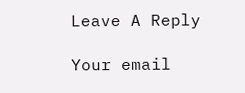Leave A Reply

Your email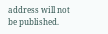address will not be published.